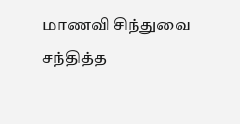மாணவி சிந்துவை சந்தித்த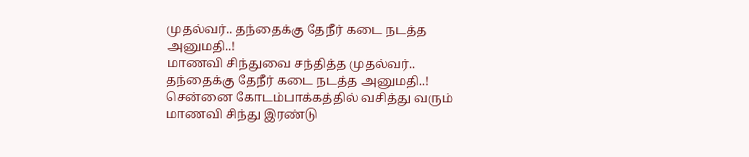முதல்வர்.. தந்தைக்கு தேநீர் கடை நடத்த அனுமதி..!
மாணவி சிந்துவை சந்தித்த முதல்வர்.. தந்தைக்கு தேநீர் கடை நடத்த அனுமதி..!
சென்னை கோடம்பாக்கத்தில் வசித்து வரும் மாணவி சிந்து இரண்டு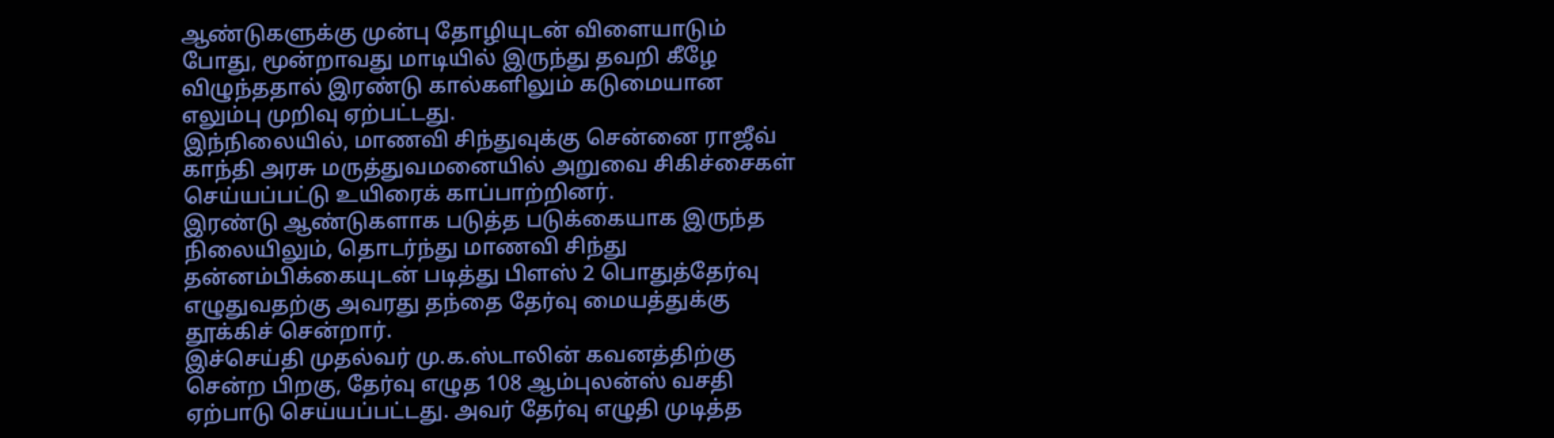ஆண்டுகளுக்கு முன்பு தோழியுடன் விளையாடும் போது, மூன்றாவது மாடியில் இருந்து தவறி கீழே விழுந்ததால் இரண்டு கால்களிலும் கடுமையான எலும்பு முறிவு ஏற்பட்டது.
இந்நிலையில், மாணவி சிந்துவுக்கு சென்னை ராஜீவ் காந்தி அரசு மருத்துவமனையில் அறுவை சிகிச்சைகள் செய்யப்பட்டு உயிரைக் காப்பாற்றினர்.
இரண்டு ஆண்டுகளாக படுத்த படுக்கையாக இருந்த நிலையிலும், தொடர்ந்து மாணவி சிந்து தன்னம்பிக்கையுடன் படித்து பிளஸ் 2 பொதுத்தேர்வு எழுதுவதற்கு அவரது தந்தை தேர்வு மையத்துக்கு தூக்கிச் சென்றார்.
இச்செய்தி முதல்வர் மு.க.ஸ்டாலின் கவனத்திற்கு சென்ற பிறகு, தேர்வு எழுத 108 ஆம்புலன்ஸ் வசதி ஏற்பாடு செய்யப்பட்டது. அவர் தேர்வு எழுதி முடித்த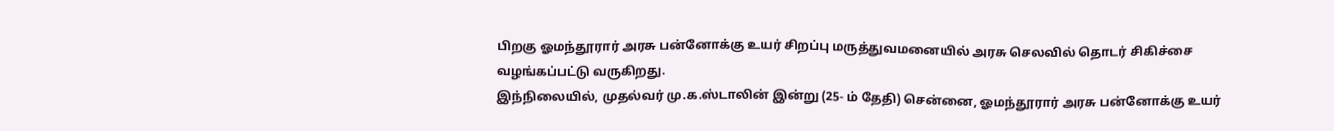பிறகு ஓமந்தூரார் அரசு பன்னோக்கு உயர் சிறப்பு மருத்துவமனையில் அரசு செலவில் தொடர் சிகிச்சை வழங்கப்பட்டு வருகிறது.
இந்நிலையில், முதல்வர் மு.க.ஸ்டாலின் இன்று (25- ம் தேதி) சென்னை, ஓமந்தூரார் அரசு பன்னோக்கு உயர்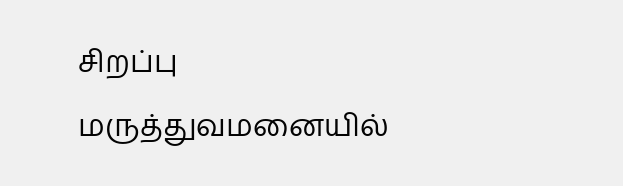சிறப்பு மருத்துவமனையில்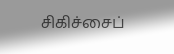சிகிச்சைப்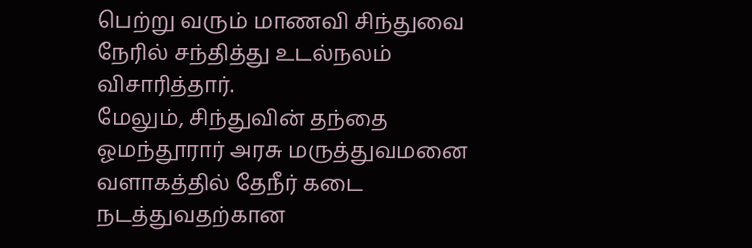பெற்று வரும் மாணவி சிந்துவை நேரில் சந்தித்து உடல்நலம் விசாரித்தார்.
மேலும், சிந்துவின் தந்தை ஓமந்தூரார் அரசு மருத்துவமனை வளாகத்தில் தேநீர் கடை நடத்துவதற்கான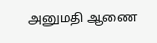அனுமதி ஆணை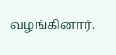வழங்கினார்.